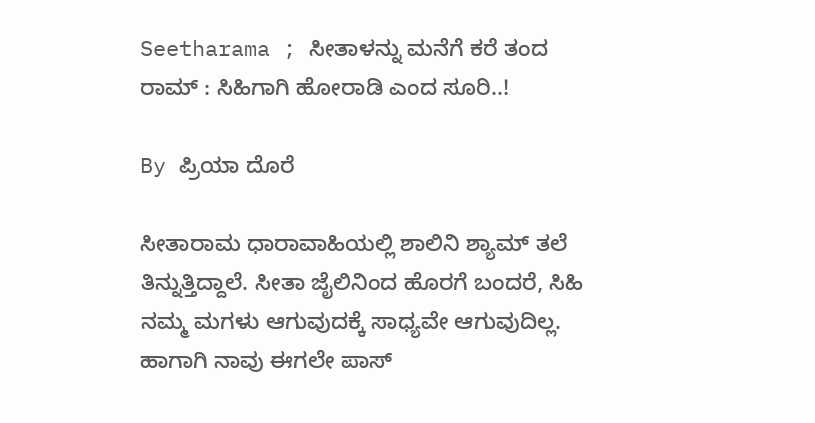Seetharama ; ಸೀತಾಳನ್ನು ಮನೆಗೆ ಕರೆ ತಂದ ರಾಮ್ : ಸಿಹಿಗಾಗಿ ಹೋರಾಡಿ ಎಂದ ಸೂರಿ..!

By ಪ್ರಿಯಾ ದೊರೆ

ಸೀತಾರಾಮ ಧಾರಾವಾಹಿಯಲ್ಲಿ ಶಾಲಿನಿ ಶ್ಯಾಮ್ ತಲೆ ತಿನ್ನುತ್ತಿದ್ದಾಲೆ. ಸೀತಾ ಜೈಲಿನಿಂದ ಹೊರಗೆ ಬಂದರೆ, ಸಿಹಿ ನಮ್ಮ ಮಗಳು ಆಗುವುದಕ್ಕೆ ಸಾಧ್ಯವೇ ಆಗುವುದಿಲ್ಲ. ಹಾಗಾಗಿ ನಾವು ಈಗಲೇ ಪಾಸ್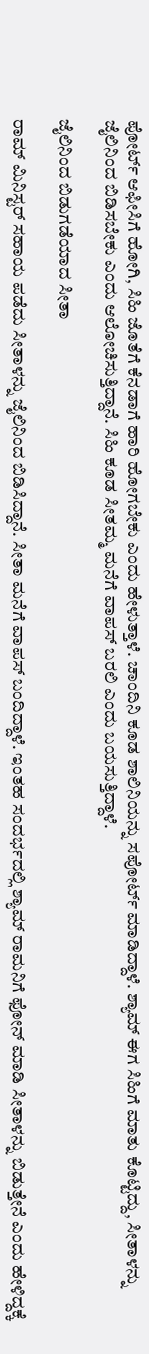ಪೋರ್ಟ್ ಆಫೀಸಿಗೆ ಹೋಗಿ, ಸಿಹಿ ಜೊತೆಗೆ ಕೆನಡಾಗೆ ಹಾರಿ ಹೋಗಬೇಕು ಎಂದು ಹೇಳುತ್ತಾಳೆ. ಚಾಂದಿನಿ ಕೂಡ ಶಾಲಿನಿಯನ್ನು ಸಪೋರ್ಟ್ ಮಾಡಿದ್ದಾಳೆ. ಶ್ಯಾಮ್ ಈಗ ಸಿಹಿಗೆ ಮಾತು ಕೊಟ್ಟಿದ್ದು, ಸೀತಾಳನ್ನು ಜೈಲಿನಿಂದ ಬಿಡಿಸಬೇಕು ಎಂದು ಆಲೋಚಿಸುತ್ತಿದ್ದಾನೆ. ಸಿಹಿ ಕೂಡ ಸೀತಮ್ಮ ಮನೆಗೆ ವಾಪಸ್ ಬರಲಿ ಎಂದು ಬಯಸುತ್ತಿದ್ದಾಳೆ.

ಜೈಲಿನಿಂದ ಬಿಡುಗಡೆಯಾದ ಸೀತಾ

ರಾಮ್ ಮಿನಿಸ್ಟರ್ ಸಹಾಯ ಪಡೆದು ಸೀತಾಳನ್ನು ಜೈಲಿನಿಂದ ಬಿಡಿಸಿದ್ದಾನೆ. ಸೀತಾ ಮನೆಗೆ ವಾಪಸ್ ಬಂದಿದ್ದಾಳೆ. ಇಂತಹ ಸಂದರ್ಭದಲ್ಲಿ ಶ್ಯಾಮ್ ರಾಮನಿಗೆ ಫೋನ್ ಮಾಡಿ ಸೀತಾಳನ್ನು ಬಿಡುತ್ತೇನೆ ಎಂದು ಹೇಳಿದ್ದಕ್ಕೆ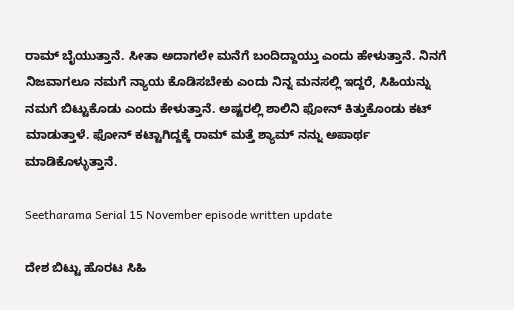ರಾಮ್ ಬೈಯುತ್ತಾನೆ. ಸೀತಾ ಅದಾಗಲೇ ಮನೆಗೆ ಬಂದಿದ್ದಾಯ್ತು ಎಂದು ಹೇಳುತ್ತಾನೆ. ನಿನಗೆ ನಿಜವಾಗಲೂ ನಮಗೆ ನ್ಯಾಯ ಕೊಡಿಸಬೇಕು ಎಂದು ನಿನ್ನ ಮನಸಲ್ಲಿ ಇದ್ದರೆ, ಸಿಹಿಯನ್ನು ನಮಗೆ ಬಿಟ್ಟುಕೊಡು ಎಂದು ಕೇಳುತ್ತಾನೆ. ಅಷ್ಟರಲ್ಲಿ ಶಾಲಿನಿ ಫೋನ್ ಕಿತ್ತುಕೊಂಡು ಕಟ್ ಮಾಡುತ್ತಾಳೆ. ಫೋನ್ ಕಟ್ಟಾಗಿದ್ದಕ್ಕೆ ರಾಮ್ ಮತ್ತೆ ಶ್ಯಾಮ್ ನನ್ನು ಅಪಾರ್ಥ ಮಾಡಿಕೊಳ್ಳುತ್ತಾನೆ.

Seetharama Serial 15 November episode written update

ದೇಶ ಬಿಟ್ಟು ಹೊರಟ ಸಿಹಿ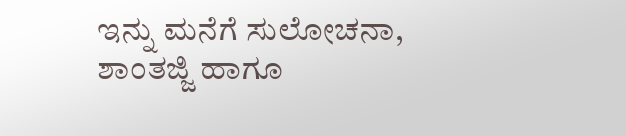ಇನ್ನು ಮನೆಗೆ ಸುಲೋಚನಾ, ಶಾಂತಜ್ಜಿ ಹಾಗೂ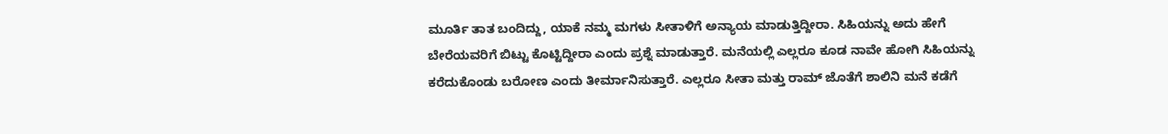ಮೂರ್ತಿ ತಾತ ಬಂದಿದ್ದು, ಯಾಕೆ ನಮ್ಮ ಮಗಳು ಸೀತಾಳಿಗೆ ಅನ್ಯಾಯ ಮಾಡುತ್ತಿದ್ದೀರಾ. ಸಿಹಿಯನ್ನು ಅದು ಹೇಗೆ ಬೇರೆಯವರಿಗೆ ಬಿಟ್ಟು ಕೊಟ್ಟಿದ್ದೀರಾ ಎಂದು ಪ್ರಶ್ನೆ ಮಾಡುತ್ತಾರೆ. ಮನೆಯಲ್ಲಿ ಎಲ್ಲರೂ ಕೂಡ ನಾವೇ ಹೋಗಿ ಸಿಹಿಯನ್ನು ಕರೆದುಕೊಂಡು ಬರೋಣ ಎಂದು ತೀರ್ಮಾನಿಸುತ್ತಾರೆ. ಎಲ್ಲರೂ ಸೀತಾ ಮತ್ತು ರಾಮ್ ಜೊತೆಗೆ ಶಾಲಿನಿ ಮನೆ ಕಡೆಗೆ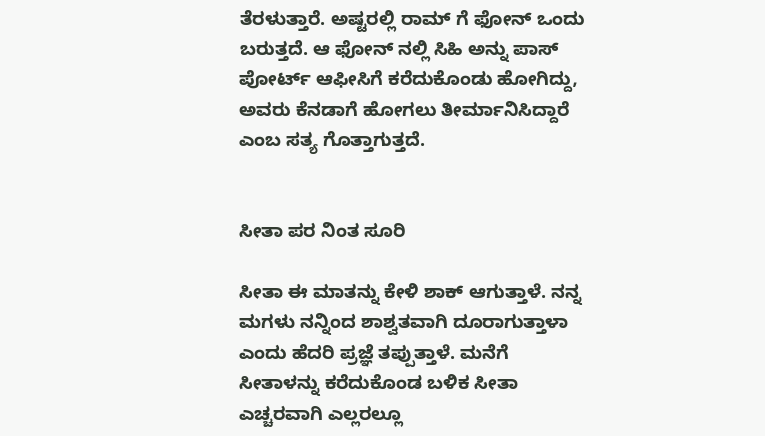ತೆರಳುತ್ತಾರೆ. ಅಷ್ಟರಲ್ಲಿ ರಾಮ್ ಗೆ ಫೋನ್ ಒಂದು ಬರುತ್ತದೆ. ಆ ಫೋನ್ ನಲ್ಲಿ ಸಿಹಿ ಅನ್ನು ಪಾಸ್ ಪೋರ್ಟ್ ಆಫೀಸಿಗೆ ಕರೆದುಕೊಂಡು ಹೋಗಿದ್ದು, ಅವರು ಕೆನಡಾಗೆ ಹೋಗಲು ತೀರ್ಮಾನಿಸಿದ್ದಾರೆ ಎಂಬ ಸತ್ಯ ಗೊತ್ತಾಗುತ್ತದೆ.


ಸೀತಾ ಪರ ನಿಂತ ಸೂರಿ

ಸೀತಾ ಈ ಮಾತನ್ನು ಕೇಳಿ ಶಾಕ್ ಆಗುತ್ತಾಳೆ. ನನ್ನ ಮಗಳು ನನ್ನಿಂದ ಶಾಶ್ವತವಾಗಿ ದೂರಾಗುತ್ತಾಳಾ ಎಂದು ಹೆದರಿ ಪ್ರಜ್ಞೆ ತಪ್ಪುತ್ತಾಳೆ. ಮನೆಗೆ ಸೀತಾಳನ್ನು ಕರೆದುಕೊಂಡ ಬಳಿಕ ಸೀತಾ ಎಚ್ಚರವಾಗಿ ಎಲ್ಲರಲ್ಲೂ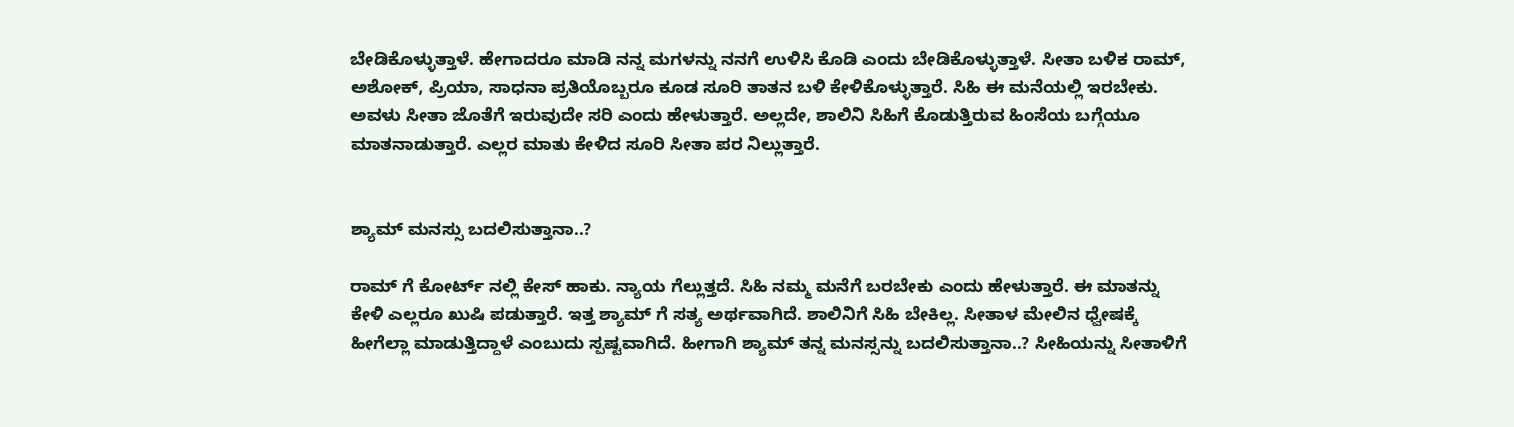ಬೇಡಿಕೊಳ್ಳುತ್ತಾಳೆ. ಹೇಗಾದರೂ ಮಾಡಿ ನನ್ನ ಮಗಳನ್ನು ನನಗೆ ಉಳಿಸಿ ಕೊಡಿ ಎಂದು ಬೇಡಿಕೊಳ್ಳುತ್ತಾಳೆ. ಸೀತಾ ಬಳಿಕ ರಾಮ್, ಅಶೋಕ್, ಪ್ರಿಯಾ, ಸಾಧನಾ ಪ್ರತಿಯೊಬ್ಬರೂ ಕೂಡ ಸೂರಿ ತಾತನ ಬಳಿ ಕೇಳಿಕೊಳ್ಳುತ್ತಾರೆ. ಸಿಹಿ ಈ ಮನೆಯಲ್ಲಿ ಇರಬೇಕು. ಅವಳು ಸೀತಾ ಜೊತೆಗೆ ಇರುವುದೇ ಸರಿ ಎಂದು ಹೇಳುತ್ತಾರೆ. ಅಲ್ಲದೇ, ಶಾಲಿನಿ ಸಿಹಿಗೆ ಕೊಡುತ್ತಿರುವ ಹಿಂಸೆಯ ಬಗ್ಗೆಯೂ ಮಾತನಾಡುತ್ತಾರೆ. ಎಲ್ಲರ ಮಾತು ಕೇಳಿದ ಸೂರಿ ಸೀತಾ ಪರ ನಿಲ್ಲುತ್ತಾರೆ.


ಶ್ಯಾಮ್ ಮನಸ್ಸು ಬದಲಿಸುತ್ತಾನಾ..?

ರಾಮ್ ಗೆ ಕೋರ್ಟ್ ನಲ್ಲಿ ಕೇಸ್ ಹಾಕು. ನ್ಯಾಯ ಗೆಲ್ಲುತ್ತದೆ. ಸಿಹಿ ನಮ್ಮ ಮನೆಗೆ ಬರಬೇಕು ಎಂದು ಹೇಳುತ್ತಾರೆ. ಈ ಮಾತನ್ನು ಕೇಳಿ ಎಲ್ಲರೂ ಖುಷಿ ಪಡುತ್ತಾರೆ. ಇತ್ತ ಶ್ಯಾಮ್ ಗೆ ಸತ್ಯ ಅರ್ಥವಾಗಿದೆ. ಶಾಲಿನಿಗೆ ಸಿಹಿ ಬೇಕಿಲ್ಲ. ಸೀತಾಳ ಮೇಲಿನ ಧ್ವೇಷಕ್ಕೆ ಹೀಗೆಲ್ಲಾ ಮಾಡುತ್ತಿದ್ದಾಳೆ ಎಂಬುದು ಸ್ಪಷ್ಟವಾಗಿದೆ. ಹೀಗಾಗಿ ಶ್ಯಾಮ್ ತನ್ನ ಮನಸ್ಸನ್ನು ಬದಲಿಸುತ್ತಾನಾ..? ಸೀಹಿಯನ್ನು ಸೀತಾಳಿಗೆ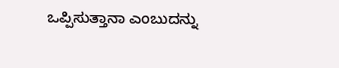ಒಪ್ಪಿಸುತ್ತಾನಾ ಎಂಬುದನ್ನು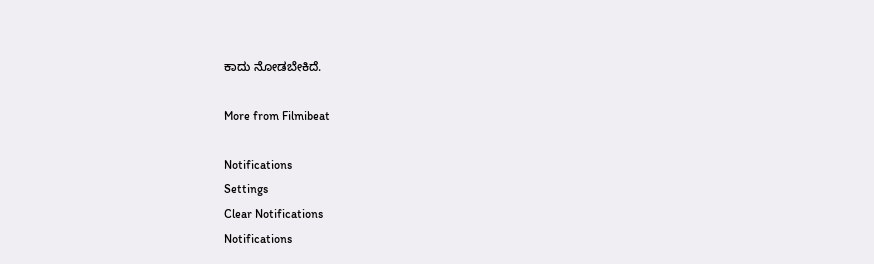ಕಾದು ನೋಡಬೇಕಿದೆ.

More from Filmibeat

Notifications
Settings
Clear Notifications
Notifications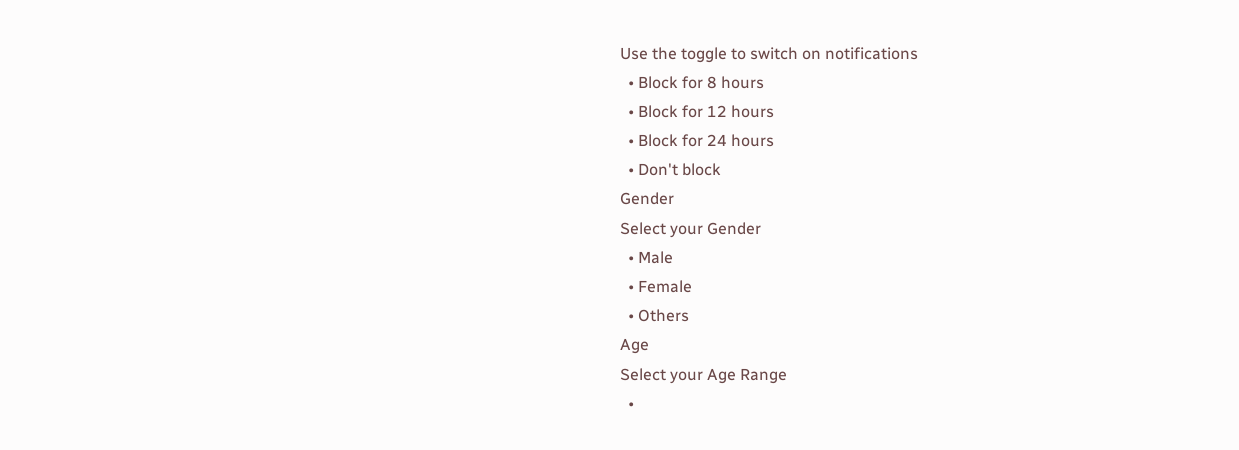Use the toggle to switch on notifications
  • Block for 8 hours
  • Block for 12 hours
  • Block for 24 hours
  • Don't block
Gender
Select your Gender
  • Male
  • Female
  • Others
Age
Select your Age Range
  •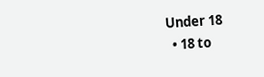Under 18
  • 18 to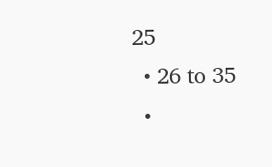25
  • 26 to 35
  •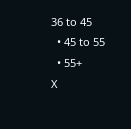36 to 45
  • 45 to 55
  • 55+
X